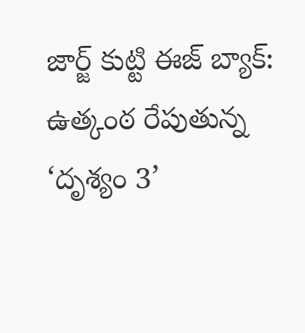జార్జ్ కుట్టి ఈజ్ బ్యాక్: ఉత్కంఠ రేపుతున్న ‘దృశ్యం 3’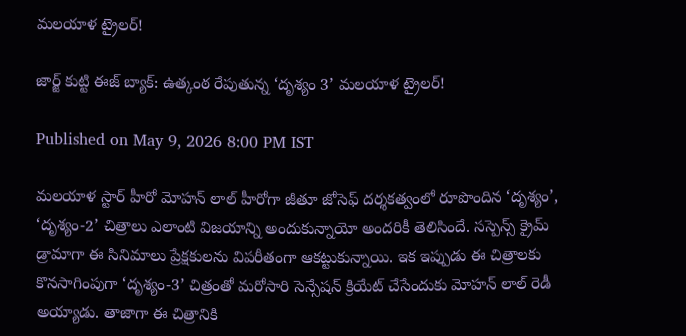మలయాళ ట్రైలర్!

జార్జ్ కుట్టి ఈజ్ బ్యాక్: ఉత్కంఠ రేపుతున్న ‘దృశ్యం 3’ మలయాళ ట్రైలర్!

Published on May 9, 2026 8:00 PM IST

మలయాళ స్టార్ హీరో మోహన్ లాల్ హీరోగా జీతూ జోసెఫ్ దర్శకత్వంలో రూపొందిన ‘దృశ్యం’, ‘దృశ్యం-2’ చిత్రాలు ఎలాంటి విజయాన్ని అందుకున్నాయో అందరికీ తెలిసిందే. సస్పెన్స్ క్రైమ్ డ్రామాగా ఈ సినిమాలు ప్రేక్షకులను విపరీతంగా ఆకట్టుకున్నాయి. ఇక ఇప్పుడు ఈ చిత్రాలకు కొనసాగింపుగా ‘దృశ్యం-3’ చిత్రంతో మరోసారి సెన్సేషన్ క్రియేట్ చేసేందుకు మోహన్ లాల్ రెడీ అయ్యాడు. తాజాగా ఈ చిత్రానికి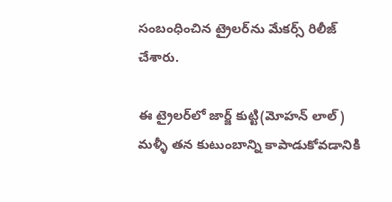సంబంధించిన ట్రైలర్‌ను మేకర్స్ రిలీజ్ చేశారు.

ఈ ట్రైలర్‌లో జార్జ్ కుట్టి(మోహన్ లాల్) మళ్ళీ తన కుటుంబాన్ని కాపాడుకోవడానికి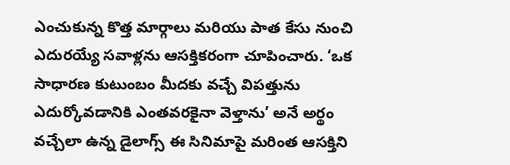ఎంచుకున్న కొత్త మార్గాలు మరియు పాత కేసు నుంచి ఎదురయ్యే సవాళ్లను ఆసక్తికరంగా చూపించారు. ‘ఒక సాధారణ కుటుంబం మీదకు వచ్చే విపత్తును ఎదుర్కోవడానికి ఎంతవరకైనా వెళ్తాను’ అనే అర్థం వచ్చేలా ఉన్న డైలాగ్స్ ఈ సినిమాపై మరింత ఆసక్తిని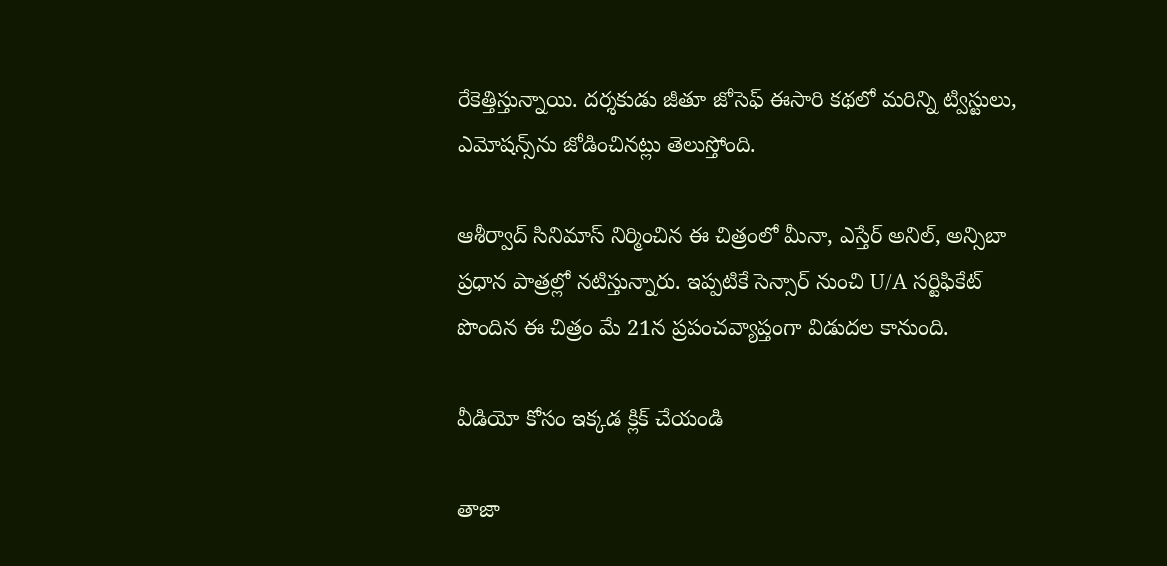రేకెత్తిస్తున్నాయి. దర్శకుడు జీతూ జోసెఫ్ ఈసారి కథలో మరిన్ని ట్విస్టులు, ఎమోషన్స్‌ను జోడించినట్లు తెలుస్తోంది.

ఆశీర్వాద్ సినిమాస్ నిర్మించిన ఈ చిత్రంలో మీనా, ఎస్తేర్ అనిల్, అన్సిబా ప్రధాన పాత్రల్లో నటిస్తున్నారు. ఇప్పటికే సెన్సార్ నుంచి U/A సర్టిఫికేట్ పొందిన ఈ చిత్రం మే 21న ప్రపంచవ్యాప్తంగా విడుదల కానుంది.

వీడియో కోసం ఇక్కడ క్లిక్ చేయండి

తాజా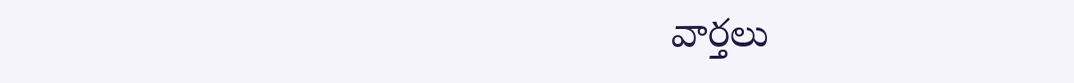వార్తలు